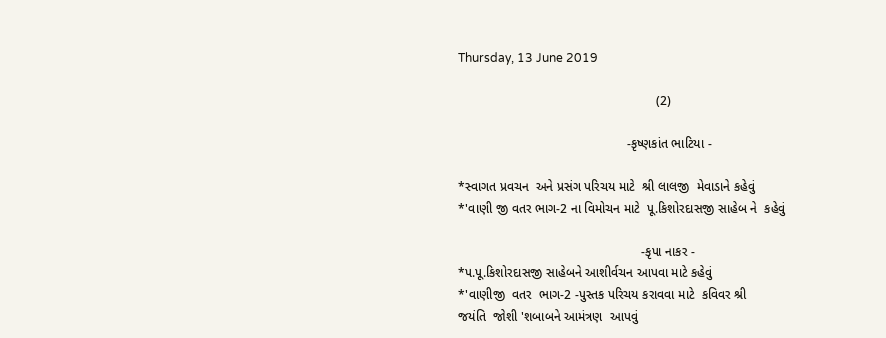Thursday, 13 June 2019

                                                       (2)

                                               -કૃષ્ણકાંત ભાટિયા -

*સ્વાગત પ્રવચન  અને પ્રસંગ પરિચય માટે  શ્રી લાલજી  મેવાડાને કહેવું
*'વાણી જી વતર ભાગ-2 ના વિમોચન માટે  પૂ.કિશોરદાસજી સાહેબ ને  કહેવું

                                                   -કૃપા નાકર -
*પ.પૂ.કિશોરદાસજી સાહેબને આશીર્વચન આપવા માટે કહેવું
*'વાણીજી  વતર  ભાગ-2 -પુસ્તક પરિચય કરાવવા માટે  કવિવર શ્રી
જયંતિ  જોશી 'શબાબને આમંત્રણ  આપવું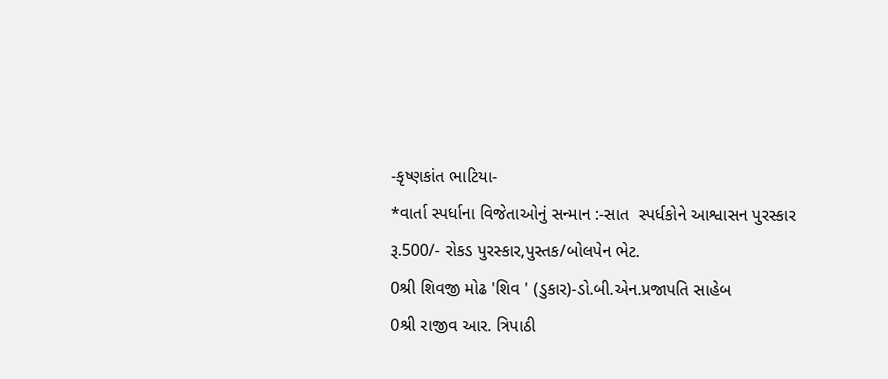-કૃષ્ણકાંત ભાટિયા-
*વાર્તા સ્પર્ધાના વિજેતાઓનું સન્માન :-સાત  સ્પર્ધકોને આશ્વાસન પુરસ્કાર
રૂ.500/- રોકડ પુરસ્કાર,પુસ્તક/બોલપેન ભેટ.
0શ્રી શિવજી મોઢ 'શિવ ' (ડુકાર)-ડો.બી.એન.પ્રજાપતિ સાહેબ
0શ્રી રાજીવ આર. ત્રિપાઠી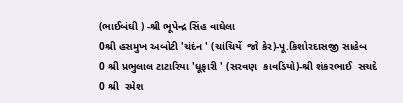(ભાઈબંઘી ) -શ્રી ભૂપેન્દ્ર સિંહ વાઘેલા
0શ્રી હસમુખ અબોટી 'ચંદંન ' (ચાંચિયેં  જો કેર)-પૂ.કિશોરદાસજી સાહેબ
0 શ્રી પ્રભુલાલ ટાટારિયા 'ધૂફારી ' (સરવણ  કાવડિયો)-શ્રી શંકરભાઈ  સચદે
0 શ્રી  રમેશ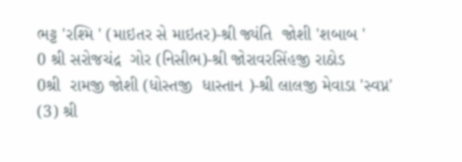ભટ્ટ 'રશ્મિ ' (માઇતર સે માઇતર)-શ્રી જ્યંતિ  જોશી 'શબાબ '
0 શ્રી સરોજચંદ્ર  ગોર (નિસીભ)-શ્રી જોરાવરસિંહજી રાઠોડ
0શ્રી  રામજી જોશી (ધોસ્તજી  ધાસ્તાન )-શ્રી લાલજી મેવાડા 'સ્વપ્ન'
(3) શ્રી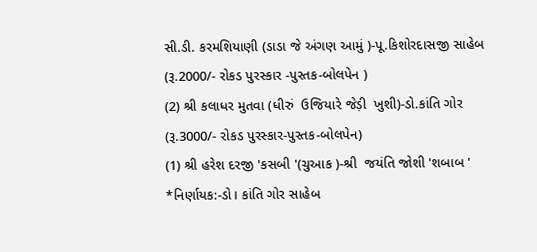સી.ડી. કરમશિયાણી (ડાડા જે અંગણ આમું )-પૂ.કિશોરદાસજી સાહેબ
(રૂ.2000/- રોકડ પુરસ્કાર -પુસ્તક-બોલપેન )
(2) શ્રી કલાધર મુતવા (ધીરું  ઉજિયારે જેડ઼ી  ખુશી)-ડો.કાંતિ ગોર
(રૂ.3000/- રોકડ પુરસ્કાર-પુસ્તક-બોલપેન)
(1) શ્રી હરેશ દરજી 'કસબી '(ચુઆક )-શ્રી  જયંતિ જોશી 'શબાબ '
*નિર્ણાયક:-ડો। કાંતિ ગોર સાહેબ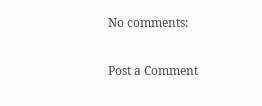No comments:

Post a Comment